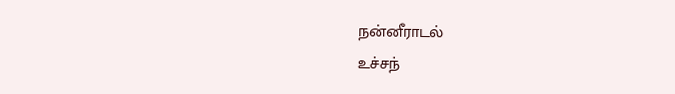நன்னீராடல்
உச்சந்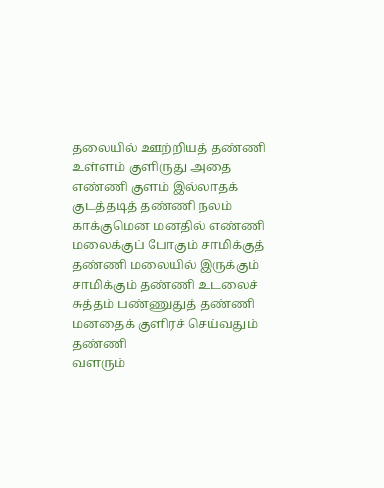தலையில் ஊற்றியத் தண்ணி உள்ளம் குளிருது அதை எண்ணி குளம் இல்லாதக் குடத்தடித் தண்ணி நலம் காக்குமென மனதில் எண்ணி
மலைக்குப் போகும் சாமிக்குத் தண்ணி மலையில் இருக்கும் சாமிக்கும் தண்ணி உடலைச் சுத்தம் பண்ணுதுத் தண்ணி மனதைக் குளிரச் செய்வதும் தண்ணி
வளரும்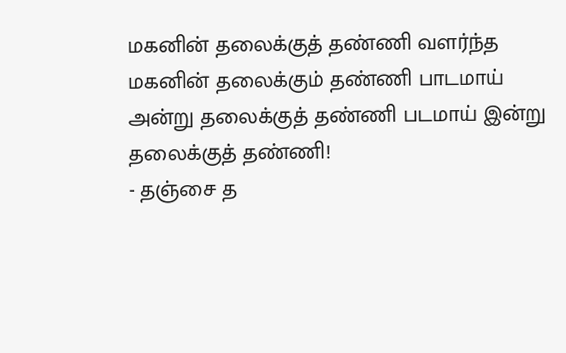மகனின் தலைக்குத் தண்ணி வளர்ந்த மகனின் தலைக்கும் தண்ணி பாடமாய் அன்று தலைக்குத் தண்ணி படமாய் இன்று தலைக்குத் தண்ணி!
- தஞ்சை த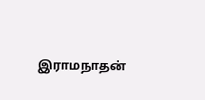இராமநாதன்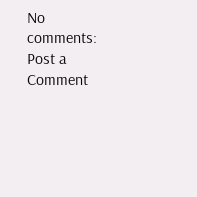No comments:
Post a Comment